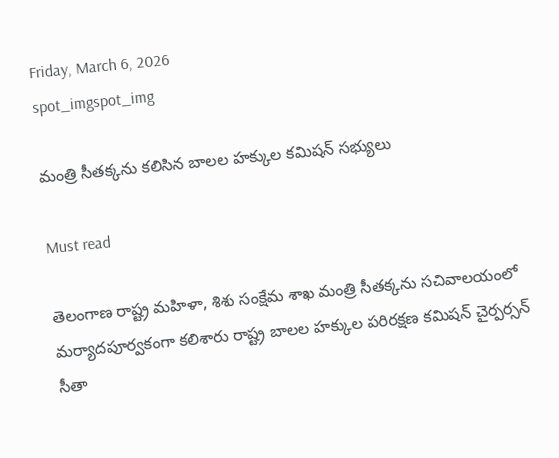Friday, March 6, 2026
spot_imgspot_img

మంత్రి సీతక్కను కలిసిన బాలల హక్కుల కమిషన్ సభ్యులు

Must read

తెలంగాణ రాష్ట్ర మహిళా, శిశు సంక్షేమ శాఖ మంత్రి సీతక్కను సచివాలయంలో మర్యాదపూర్వకంగా కలిశారు రాష్ట్ర బాలల హక్కుల పరిరక్షణ కమిషన్ చైర్పర్సన్ సీతా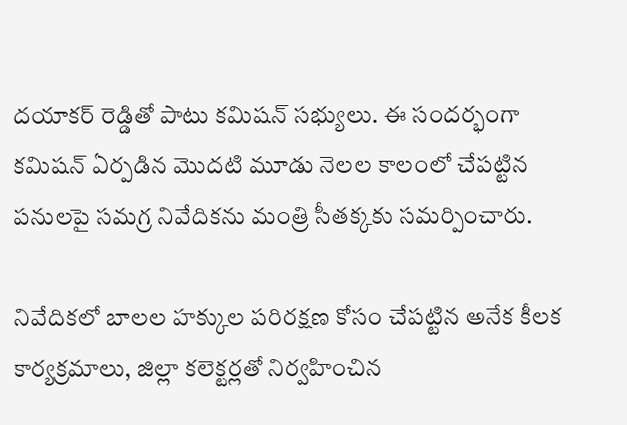దయాకర్ రెడ్డితో పాటు కమిషన్ సభ్యులు. ఈ సందర్భంగా కమిషన్ ఏర్పడిన మొదటి మూడు నెలల కాలంలో చేపట్టిన పనులపై సమగ్ర నివేదికను మంత్రి సీతక్కకు సమర్పించారు.

నివేదికలో బాలల హక్కుల పరిరక్షణ కోసం చేపట్టిన అనేక కీలక కార్యక్రమాలు, జిల్లా కలెక్టర్లతో నిర్వహించిన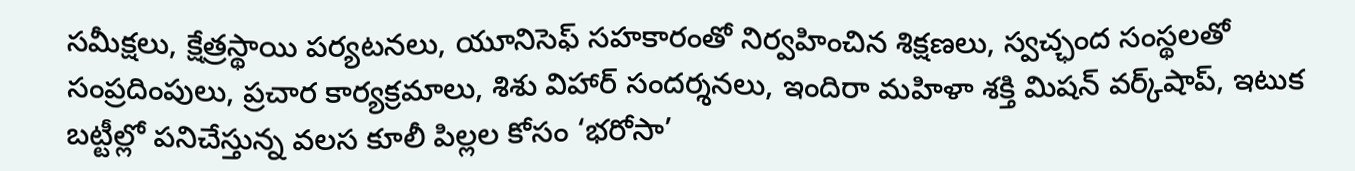సమీక్షలు, క్షేత్రస్థాయి పర్యటనలు, యూనిసెఫ్ సహకారంతో నిర్వహించిన శిక్షణలు, స్వచ్ఛంద సంస్థలతో సంప్రదింపులు, ప్రచార కార్యక్రమాలు, శిశు విహార్ సందర్శనలు, ఇందిరా మహిళా శక్తి మిషన్ వర్క్‌షాప్, ఇటుక బట్టీల్లో పనిచేస్తున్న వలస కూలీ పిల్లల కోసం ‘భరోసా’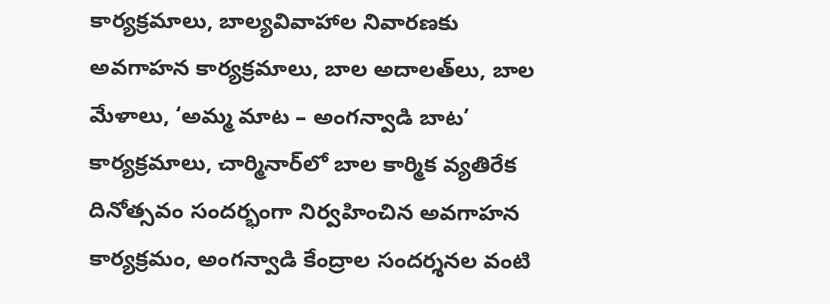కార్యక్రమాలు, బాల్యవివాహాల నివారణకు అవగాహన కార్యక్రమాలు, బాల అదాలత్‌లు, బాల మేళాలు, ‘అమ్మ మాట – అంగన్వాడి బాట’ కార్యక్రమాలు, చార్మినార్‌లో బాల కార్మిక వ్యతిరేక దినోత్సవం సందర్భంగా నిర్వహించిన అవగాహన కార్యక్రమం, అంగన్వాడి కేంద్రాల సందర్శనల వంటి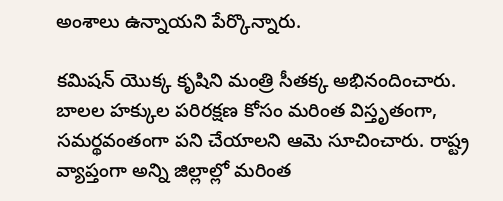అంశాలు ఉన్నాయని పేర్కొన్నారు.

కమిషన్ యొక్క కృషిని మంత్రి సీతక్క అభినందించారు. బాలల హక్కుల పరిరక్షణ కోసం మరింత విస్తృతంగా, సమర్థవంతంగా పని చేయాలని ఆమె సూచించారు. రాష్ట్ర వ్యాప్తంగా అన్ని జిల్లాల్లో మరింత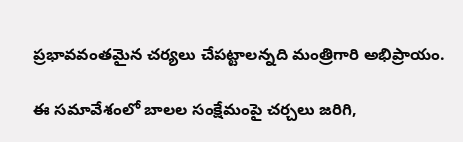ప్రభావవంతమైన చర్యలు చేపట్టాలన్నది మంత్రిగారి అభిప్రాయం.

ఈ సమావేశంలో బాలల సంక్షేమంపై చర్చలు జరిగి,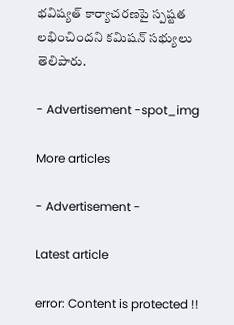భవిష్యత్ కార్యాచరణపై స్పష్టత లభించిందని కమిషన్ సభ్యులు తెలిపారు.

- Advertisement -spot_img

More articles

- Advertisement -

Latest article

error: Content is protected !!